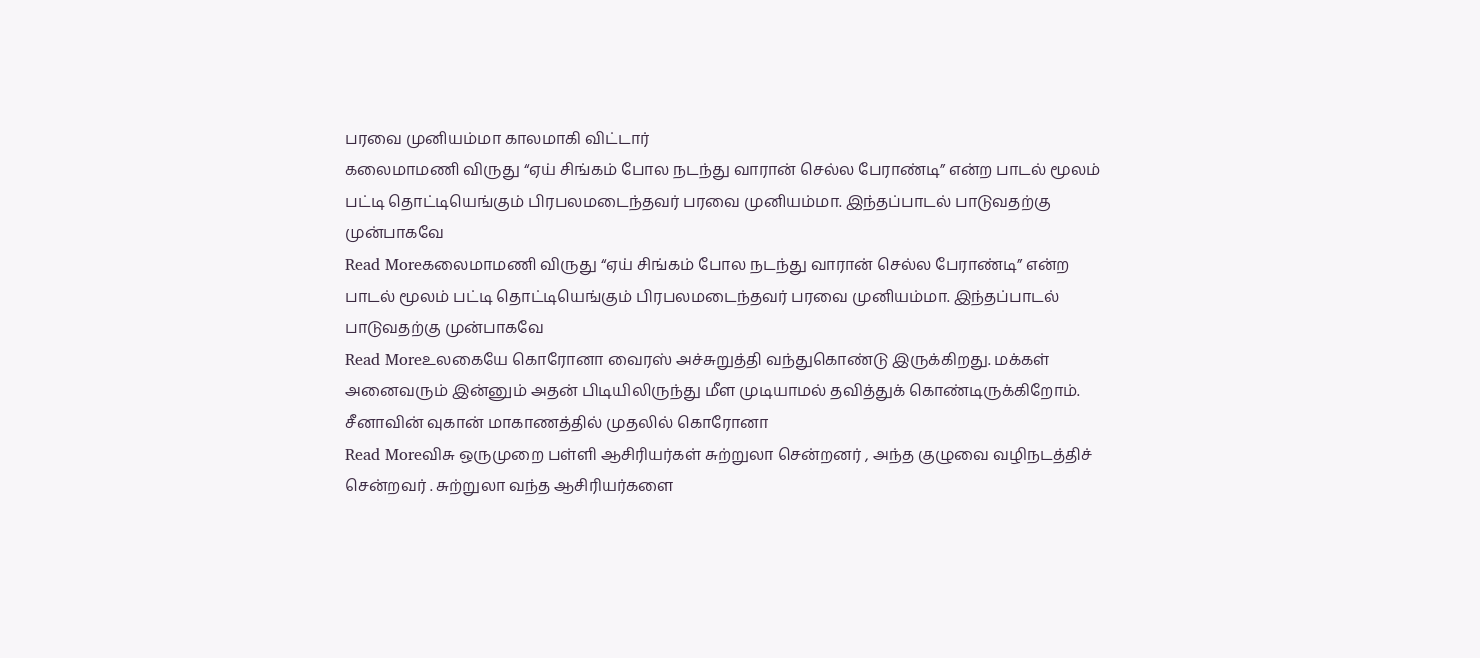பரவை முனியம்மா காலமாகி விட்டார்
கலைமாமணி விருது “ஏய் சிங்கம் போல நடந்து வாரான் செல்ல பேராண்டி” என்ற பாடல் மூலம் பட்டி தொட்டியெங்கும் பிரபலமடைந்தவர் பரவை முனியம்மா. இந்தப்பாடல் பாடுவதற்கு முன்பாகவே
Read Moreகலைமாமணி விருது “ஏய் சிங்கம் போல நடந்து வாரான் செல்ல பேராண்டி” என்ற பாடல் மூலம் பட்டி தொட்டியெங்கும் பிரபலமடைந்தவர் பரவை முனியம்மா. இந்தப்பாடல் பாடுவதற்கு முன்பாகவே
Read Moreஉலகையே கொரோனா வைரஸ் அச்சுறுத்தி வந்துகொண்டு இருக்கிறது. மக்கள் அனைவரும் இன்னும் அதன் பிடியிலிருந்து மீள முடியாமல் தவித்துக் கொண்டிருக்கிறோம். சீனாவின் வுகான் மாகாணத்தில் முதலில் கொரோனா
Read Moreவிசு ஒருமுறை பள்ளி ஆசிரியர்கள் சுற்றுலா சென்றனர் , அந்த குழுவை வழிநடத்திச் சென்றவர் . சுற்றுலா வந்த ஆசிரியர்களை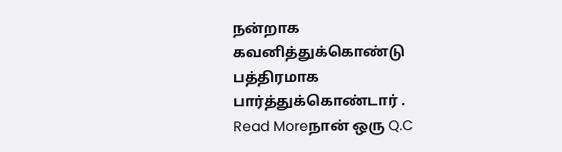நன்றாக கவனித்துக்கொண்டு பத்திரமாக பார்த்துக்கொண்டார் .
Read Moreநான் ஒரு Q.C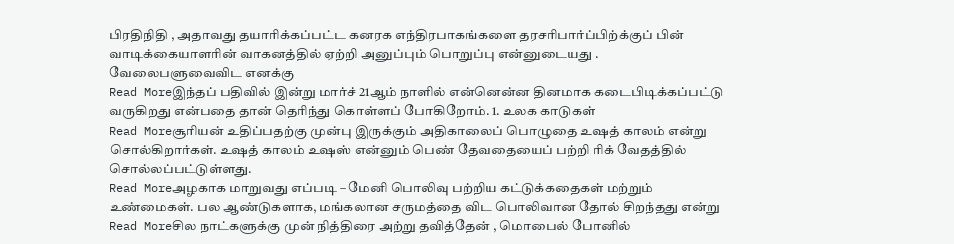பிரதிநிதி , அதாவது தயாரிக்கப்பட்ட கனரக எந்திரபாகங்களை தரசரிபார்ப்பிற்க்குப் பின் வாடிக்கையாளரின் வாகனத்தில் ஏற்றி அனுப்பும் பொறுப்பு என்னுடையது . வேலைபளுவைவிட எனக்கு
Read Moreஇந்தப் பதிவில் இன்று மார்ச் 21ஆம் நாளில் என்னென்ன தினமாக கடைபிடிக்கப்பட்டு வருகிறது என்பதை தான் தெரிந்து கொள்ளப் போகிறோம். 1. உலக காடுகள்
Read Moreசூரியன் உதிப்பதற்கு முன்பு இருக்கும் அதிகாலைப் பொழுதை உஷத் காலம் என்று சொல்கிறார்கள். உஷத் காலம் உஷஸ் என்னும் பெண் தேவதையைப் பற்றி ரிக் வேதத்தில் சொல்லப்பட்டுள்ளது.
Read Moreஅழகாக மாறுவது எப்படி – மேனி பொலிவு பற்றிய கட்டுக்கதைகள் மற்றும் உண்மைகள். பல ஆண்டுகளாக, மங்கலான சருமத்தை விட பொலிவான தோல் சிறந்தது என்று
Read Moreசில நாட்களுக்கு முன் நித்திரை அற்று தவித்தேன் , மொபைல் போனில்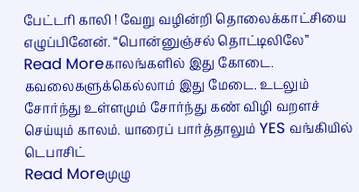பேட்டரி காலி ! வேறு வழின்றி தொலைக்காட்சியை எழுப்பினேன். “பொன்னுஞ்சல் தொட்டிலிலே”
Read Moreகாலங்களில் இது கோடை. கவலைகளுக்கெல்லாம் இது மேடை. உடலும் சோர்ந்து உள்ளமும் சோர்ந்து கண் விழி வறளச் செய்யும் காலம். யாரைப் பார்த்தாலும் YES வங்கியில் டெபாசிட்
Read Moreமுழு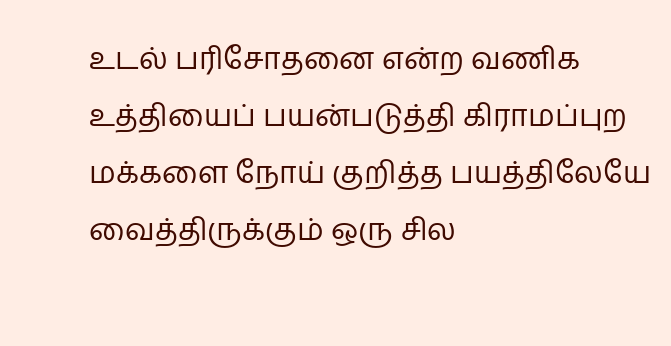உடல் பரிசோதனை என்ற வணிக உத்தியைப் பயன்படுத்தி கிராமப்புற மக்களை நோய் குறித்த பயத்திலேயே வைத்திருக்கும் ஒரு சில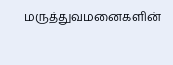மருத்துவமனைகளின்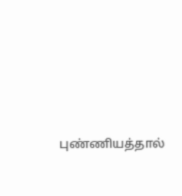புண்ணியத்தால்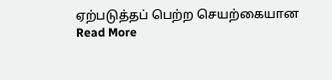ஏற்படுத்தப் பெற்ற செயற்கையான
Read More